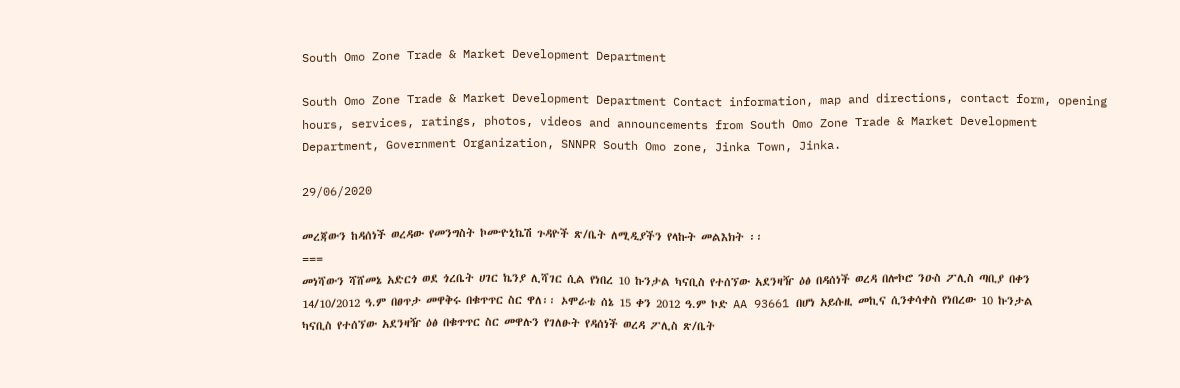South Omo Zone Trade & Market Development Department

South Omo Zone Trade & Market Development Department Contact information, map and directions, contact form, opening hours, services, ratings, photos, videos and announcements from South Omo Zone Trade & Market Development Department, Government Organization, SNNPR South Omo zone, Jinka Town, Jinka.

29/06/2020

መረጃውን ከዳሰነች ወረዳው የመንግስት ኮሙዮኒኬሽ ጉዳዮች ጽ/ቤት ለሚዲያችን የላኩት መልእክት ፡፡
===
መነሻውን ሻሸመኔ አድርጎ ወደ ጎረቤት ሀገር ኬንያ ሊሻገር ሲል የነበረ 10 ኩንታል ካናቢስ የተሰኘው አደንዛዥ ዕፅ በዳሰነች ወረዳ በሎኮሮ ንዑስ ፖሊስ ጣቢያ በቀን 14/10/2012 ዓ.ም በፀጥታ መዋቅሩ በቁጥጥር ስር ዋለ፡፡ ኦሞራቴ ሰኔ 15 ቀን 2012 ዓ.ም ኮድ AA 93661 በሆነ አይሱዚ መኪና ሲንቀሳቀስ የነበረው 10 ኩንታል ካናቢስ የተሰኘው አደንዛዥ ዕፅ በቁጥጥር ስር መዋሉን የገለፁት የዳሰነች ወረዳ ፖሊስ ጽ/ቤት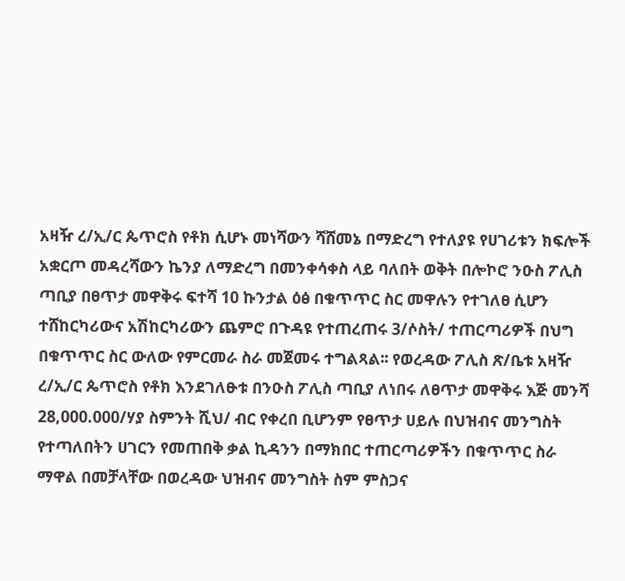አዛዥ ረ/ኢ/ር ጴጥሮስ የቶክ ሲሆኑ መነሻውን ሻሸመኔ በማድረግ የተለያዩ የሀገሪቱን ክፍሎች አቋርጦ መዳረሻውን ኬንያ ለማድረግ በመንቀሳቀስ ላይ ባለበት ወቅት በሎኮሮ ንዑስ ፖሊስ ጣቢያ በፀጥታ መዋቅሩ ፍተሻ 10 ኩንታል ዕፅ በቁጥጥር ስር መዋሉን የተገለፀ ሲሆን
ተሸከርካሪውና አሽከርካሪውን ጨምሮ በጉዳዩ የተጠረጠሩ 3/ሶስት/ ተጠርጣሪዎች በህግ በቁጥጥር ስር ውለው የምርመራ ስራ መጀመሩ ተግልጻል፡፡ የወረዳው ፖሊስ ጽ/ቤቱ አዛዥ ረ/ኢ/ር ጴጥሮስ የቶክ እንደገለፁቱ በንዑስ ፖሊስ ጣቢያ ለነበሩ ለፀጥታ መዋቅሩ እጅ መንሻ 28,000.000/ሃያ ስምንት ሺህ/ ብር የቀረበ ቢሆንም የፀጥታ ሀይሉ በህዝብና መንግስት የተጣለበትን ሀገርን የመጠበቅ ቃል ኪዳንን በማክበር ተጠርጣሪዎችን በቁጥጥር ስራ ማዋል በመቻላቸው በወረዳው ህዝብና መንግስት ስም ምስጋና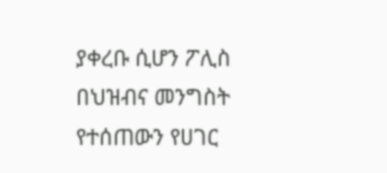ያቀረቡ ሲሆን ፖሊስ በህዝብና መንግስት የተሰጠውን የሀገር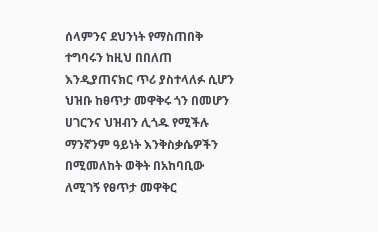ሰላምንና ደህንነት የማስጠበቅ ተግባሩን ከዚህ በበለጠ እንዲያጠናክር ጥሪ ያስተላለፉ ሲሆን ህዝቡ ከፀጥታ መዋቅሩ ጎን በመሆን ሀገርንና ህዝብን ሊጎዱ የሚችሉ ማንኛንም ዓይነት እንቅስቃሴዎችን በሚመለከት ወቅት በአከባቢው ለሚገኝ የፀጥታ መዋቅር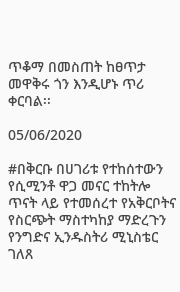ጥቆማ በመስጠት ከፀጥታ መዋቅሩ ጎን እንዲሆኑ ጥሪ ቀርባል፡፡

05/06/2020

#በቅርቡ በሀገሪቱ የተከሰተውን የሲሚንቶ ዋጋ መናር ተከትሎ ጥናት ላይ የተመሰረተ የአቅርቦትና የስርጭት ማስተካከያ ማድረጉን የንግድና ኢንዱስትሪ ሚኒስቴር ገለጸ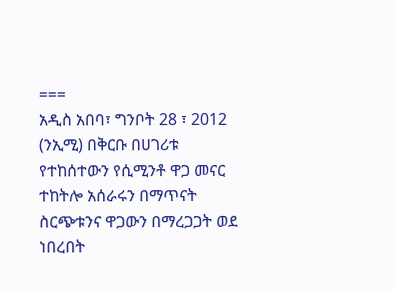===
አዲስ አበባ፣ ግንቦት 28 ፣ 2012 (ንኢሚ) በቅርቡ በሀገሪቱ የተከሰተውን የሲሚንቶ ዋጋ መናር ተከትሎ አሰራሩን በማጥናት ስርጭቱንና ዋጋውን በማረጋጋት ወደ ነበረበት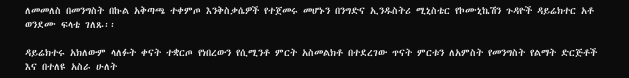ለመመለስ በመንግስት በኩል አቅጣጫ ተቀምጦ እንቅስቃሴዎች የተጀመሩ መሆኑን በንግድና ኢንዱስትሪ ሚኒስቴር የኮሙኒኬሽን ጉዳዮች ዳይሬክተር አቶ ወንደሙ ፍላቴ ገለጹ፡፡

ዳይሬክተሩ አክለውም ላለፉት ቀናት ተቋርጦ የነበረውን የሲሚንቶ ምርት አስመልክቶ በተደረገው ጥናት ምርቱን ለአምስት የመንግስት የልማት ድርጅቶች እና በተለዩ አስራ ሁለት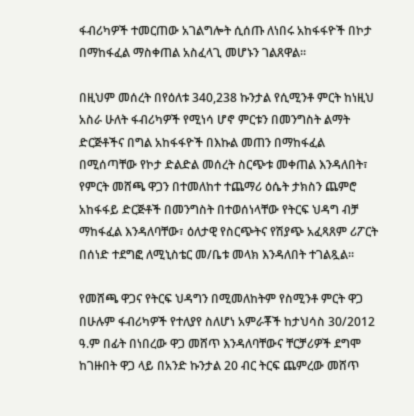ፋብሪካዎች ተመርጠው አገልግሎት ሲሰጡ ለነበሩ አከፋፋዮች በኮታ በማከፋፈል ማስቀጠል አስፈላጊ መሆኑን ገልጸዋል፡፡

በዚህም መሰረት በየዕለቱ 340,238 ኩንታል የሲሚንቶ ምርት ከነዚህ አስራ ሁለት ፋብሪካዎች የሚነሳ ሆኖ ምርቱን በመንግስት ልማት ድርጅቶችና በግል አከፋፋዮች በእኩል መጠን በማከፋፈል በሚሰጣቸው የኮታ ድልድል መሰረት ስርጭቱ መቀጠል እንዳለበት፣ የምርት መሸጫ ዋጋን በተመለከተ ተጨማሪ ዕሴት ታክስን ጨምሮ አከፋፋይ ድርጅቶች በመንግስት በተወሰነላቸው የትርፍ ህዳግ ብቻ ማከፋፈል እንዳለባቸው፣ ዕለታዊ የስርጭትና የሽያጭ አፈጻጸም ሪፖርት በሰነድ ተደግፎ ለሚኒስቴር መ/ቤቱ መላክ እንዳለበት ተገልጿል፡፡

የመሸጫ ዋጋና የትርፍ ህዳግን በሚመለከትም የስሚንቶ ምርት ዋጋ በሁሉም ፋብሪካዎች የተለያየ ስለሆነ አምራቾች ከታህሳስ 30/2012 ዓ.ም በፊት በነበረው ዋጋ መሸጥ እንዳለባቸውና ቸርቻሪዎች ደግሞ ከገዙበት ዋጋ ላይ በአንድ ኩንታል 20 ብር ትርፍ ጨምረው መሸጥ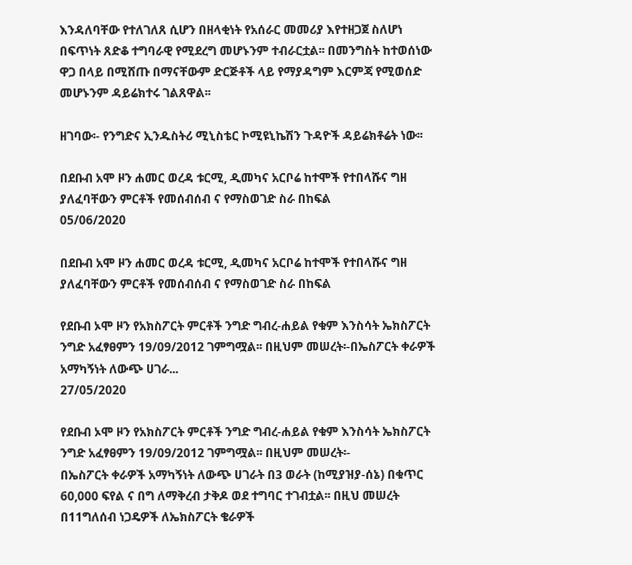እንዳለባቸው የተለገለጸ ሲሆን በዘላቂነት የአሰራር መመሪያ እየተዘጋጀ ስለሆነ በፍጥነት ጸድቆ ተግባራዊ የሚደረግ መሆኑንም ተብራርቷል፡፡ በመንግስት ከተወሰነው ዋጋ በላይ በሚሸጡ በማናቸውም ድርጅቶች ላይ የማያዳግም እርምጃ የሚወሰድ መሆኑንም ዳይሬክተሩ ገልጸዋል፡፡

ዘገባው፡- የንግድና ኢንዱስትሪ ሚኒስቴር ኮሚዩኒኬሽን ጉዳዮች ዳይሬክቶሬት ነው፡፡

በደቡብ አሞ ዞን ሐመር ወረዳ ቱርሚ, ዲመካና አርቦሬ ከተሞች የተበላሹና ግዘ ያለፈባቸውን ምርቶች የመሰብሰብ ና የማስወገድ ስራ በከፍል
05/06/2020

በደቡብ አሞ ዞን ሐመር ወረዳ ቱርሚ, ዲመካና አርቦሬ ከተሞች የተበላሹና ግዘ ያለፈባቸውን ምርቶች የመሰብሰብ ና የማስወገድ ስራ በከፍል

የደቡብ ኦሞ ዞን የአክስፖርት ምርቶች ንግድ ግብረ-ሐይል የቁም እንስሳት ኤክስፖርት ንግድ አፈፃፀምን 19/09/2012 ገምግሟል፡፡ በዚህም መሠረት፡-በኤስፖርት ቀራዎች አማካኝነት ለውጭ ሀገራ...
27/05/2020

የደቡብ ኦሞ ዞን የአክስፖርት ምርቶች ንግድ ግብረ-ሐይል የቁም እንስሳት ኤክስፖርት ንግድ አፈፃፀምን 19/09/2012 ገምግሟል፡፡ በዚህም መሠረት፡-
በኤስፖርት ቀራዎች አማካኝነት ለውጭ ሀገራት በ3 ወራት (ከሚያዝያ-ሰኔ) በቁጥር 60,000 ፍየል ና በግ ለማቅረብ ታቅዶ ወደ ተግባር ተገብቷል፡፡ በዚህ መሠረት በ11ግለሰብ ነጋዴዎች ለኤክስፖርት ቄራዎች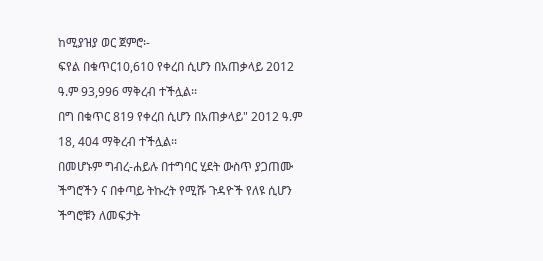ከሚያዝያ ወር ጀምሮ፡-
ፍየል በቁጥር10,610 የቀረበ ሲሆን በአጠቃላይ 2012 ዓ.ም 93,996 ማቅረብ ተችሏል፡፡
በግ በቁጥር 819 የቀረበ ሲሆን በአጠቃላይ" 2012 ዓ.ም 18, 404 ማቅረብ ተችሏል፡፡
በመሆኑም ግብረ-ሐይሉ በተግባር ሂደት ውስጥ ያጋጠሙ ችግሮችን ና በቀጣይ ትኩረት የሚሹ ጉዳዮች የለዩ ሲሆን ችግሮቹን ለመፍታት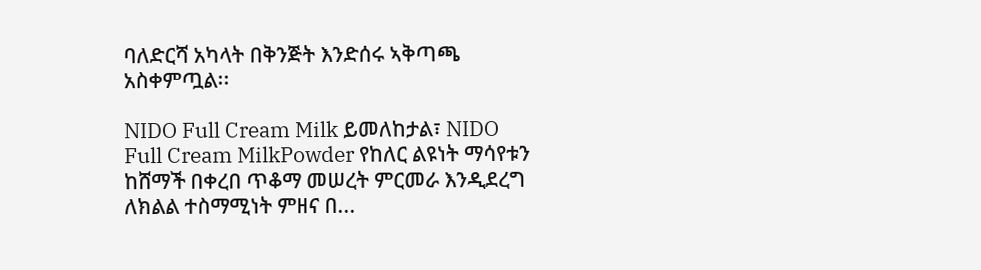ባለድርሻ አካላት በቅንጅት እንድሰሩ ኣቅጣጫ አስቀምጧል፡፡

NIDO Full Cream Milk ይመለከታል፣ NIDO Full Cream MilkPowder የከለር ልዩነት ማሳየቱን ከሸማች በቀረበ ጥቆማ መሠረት ምርመራ እንዲደረግ ለክልል ተስማሚነት ምዘና በ...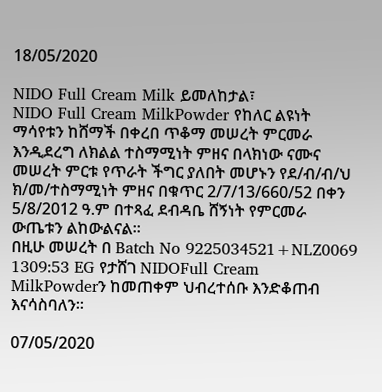18/05/2020

NIDO Full Cream Milk ይመለከታል፣
NIDO Full Cream MilkPowder የከለር ልዩነት ማሳየቱን ከሸማች በቀረበ ጥቆማ መሠረት ምርመራ እንዲደረግ ለክልል ተስማሚነት ምዘና በላክነው ናሙና መሠረት ምርቱ የጥራት ችግር ያለበት መሆኑን የደ/ብ/ብ/ህ ክ/መ/ተስማሚነት ምዘና በቁጥር 2/7/13/660/52 በቀን 5/8/2012 ዓ.ም በተጻፈ ደብዳቤ ሸኝነት የምርመራ ውጤቱን ልከውልናል፡፡
በዚሁ መሠረት በ Batch No 9225034521+NLZ0069 1309:53 EG የታሸገ NIDOFull Cream MilkPowderን ከመጠቀም ህብረተሰቡ እንድቆጠብ እናሳስባለን፡፡

07/05/2020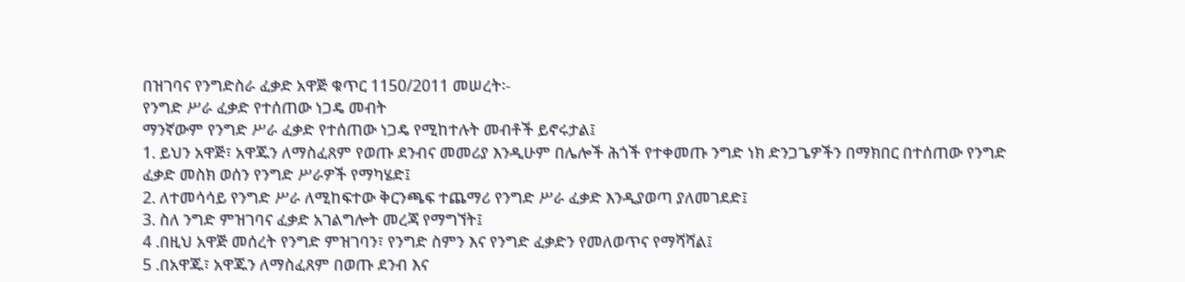በዝገባና የንግድስራ ፈቃድ አዋጅ ቁጥር 1150/2011 መሠረት፡-
የንግድ ሥራ ፈቃድ የተሰጠው ነጋዴ መብት
ማንኛውም የንግድ ሥራ ፈቃድ የተሰጠው ነጋዴ የሚከተሉት መብቶች ይኖሩታል፤
1. ይህን አዋጅ፣ አዋጁን ለማስፈጸም የወጡ ደንብና መመሪያ እንዲሁም በሌሎች ሕጎች የተቀመጡ ንግድ ነክ ድንጋጌዎችን በማክበር በተሰጠው የንግድ ፈቃድ መስክ ወሰን የንግድ ሥራዎች የማካሄድ፤
2. ለተመሳሳይ የንግድ ሥራ ለሚከፍተው ቅርንጫፍ ተጨማሪ የንግድ ሥራ ፈቃድ እንዲያወጣ ያለመገደድ፤
3. ስለ ንግድ ምዝገባና ፈቃድ አገልግሎት መረጃ የማግኘት፤
4 .በዚህ አዋጅ መሰረት የንግድ ምዝገባን፣ የንግድ ስምን እና የንግድ ፈቃድን የመለወጥና የማሻሻል፤
5 .በአዋጁ፣ አዋጁን ለማስፈጸም በወጡ ደንብ እና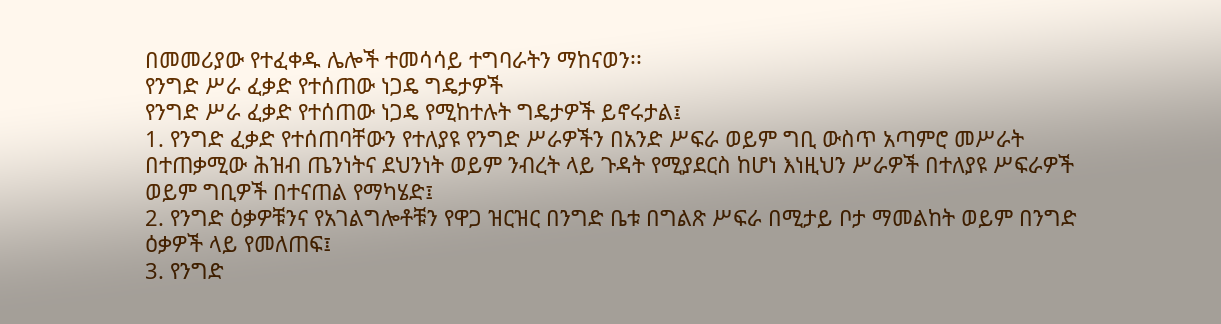በመመሪያው የተፈቀዱ ሌሎች ተመሳሳይ ተግባራትን ማከናወን፡፡
የንግድ ሥራ ፈቃድ የተሰጠው ነጋዴ ግዴታዎች
የንግድ ሥራ ፈቃድ የተሰጠው ነጋዴ የሚከተሉት ግዴታዎች ይኖሩታል፤
1. የንግድ ፈቃድ የተሰጠባቸውን የተለያዩ የንግድ ሥራዎችን በአንድ ሥፍራ ወይም ግቢ ውስጥ አጣምሮ መሥራት በተጠቃሚው ሕዝብ ጤንነትና ደህንነት ወይም ንብረት ላይ ጉዳት የሚያደርስ ከሆነ እነዚህን ሥራዎች በተለያዩ ሥፍራዎች ወይም ግቢዎች በተናጠል የማካሄድ፤
2. የንግድ ዕቃዎቹንና የአገልግሎቶቹን የዋጋ ዝርዝር በንግድ ቤቱ በግልጽ ሥፍራ በሚታይ ቦታ ማመልከት ወይም በንግድ ዕቃዎች ላይ የመለጠፍ፤
3. የንግድ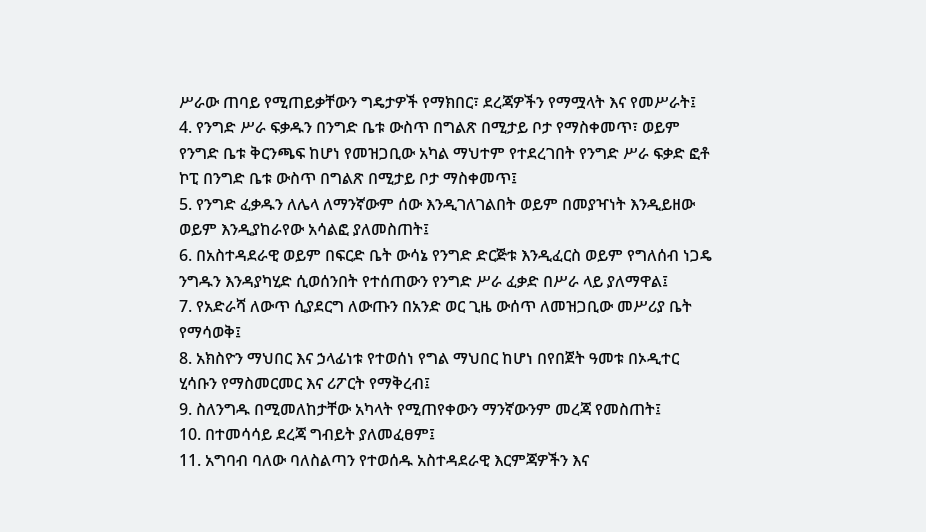ሥራው ጠባይ የሚጠይቃቸውን ግዴታዎች የማክበር፣ ደረጃዎችን የማሟላት እና የመሥራት፤
4. የንግድ ሥራ ፍቃዱን በንግድ ቤቱ ውስጥ በግልጽ በሚታይ ቦታ የማስቀመጥ፣ ወይም የንግድ ቤቱ ቅርንጫፍ ከሆነ የመዝጋቢው አካል ማህተም የተደረገበት የንግድ ሥራ ፍቃድ ፎቶ ኮፒ በንግድ ቤቱ ውስጥ በግልጽ በሚታይ ቦታ ማስቀመጥ፤
5. የንግድ ፈቃዱን ለሌላ ለማንኛውም ሰው እንዲገለገልበት ወይም በመያዣነት እንዲይዘው ወይም እንዲያከራየው አሳልፎ ያለመስጠት፤
6. በአስተዳደራዊ ወይም በፍርድ ቤት ውሳኔ የንግድ ድርጅቱ እንዲፈርስ ወይም የግለሰብ ነጋዴ ንግዱን እንዳያካሂድ ሲወሰንበት የተሰጠውን የንግድ ሥራ ፈቃድ በሥራ ላይ ያለማዋል፤
7. የአድራሻ ለውጥ ሲያደርግ ለውጡን በአንድ ወር ጊዜ ውሰጥ ለመዝጋቢው መሥሪያ ቤት የማሳወቅ፤
8. አክስዮን ማህበር እና ኃላፊነቱ የተወሰነ የግል ማህበር ከሆነ በየበጀት ዓመቱ በኦዲተር ሂሳቡን የማስመርመር እና ሪፖርት የማቅረብ፤
9. ስለንግዱ በሚመለከታቸው አካላት የሚጠየቀውን ማንኛውንም መረጃ የመስጠት፤
10. በተመሳሳይ ደረጃ ግብይት ያለመፈፀም፤
11. አግባብ ባለው ባለስልጣን የተወሰዱ አስተዳደራዊ እርምጃዎችን እና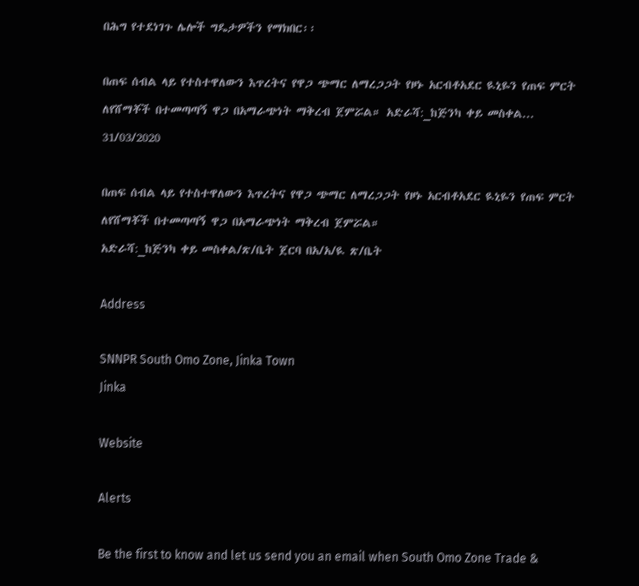በሕግ የተደነገጉ ሌሎች ግዴታዎችን የማክበር፡፡

በጠፍ ሰብል ላይ የተስተዋለውን እጥረትና የዋጋ ጭማር ለማረጋጋት የዞኑ አርብቶአደር ዪኒዬን የጠፍ ምርት ለየሸማቾች በተመጣጣኝ ዋጋ በአማራጭነት ማቅረብ ጀምሯል። አድራሻ:_ከጅንካ ቀይ መስቀል...
31/03/2020

በጠፍ ሰብል ላይ የተስተዋለውን እጥረትና የዋጋ ጭማር ለማረጋጋት የዞኑ አርብቶአደር ዪኒዬን የጠፍ ምርት ለየሸማቾች በተመጣጣኝ ዋጋ በአማራጭነት ማቅረብ ጀምሯል።
አድራሻ:_ከጅንካ ቀይ መስቀል/ጽ/ቤት ጀርባ በአ/አ/ዪ ጽ/ቤት

Address

SNNPR South Omo Zone, Jinka Town
Jinka

Website

Alerts

Be the first to know and let us send you an email when South Omo Zone Trade &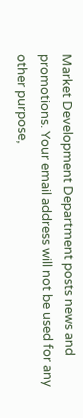Market Development Department posts news and promotions. Your email address will not be used for any other purpose,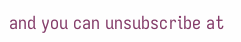and you can unsubscribe at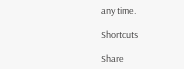any time.

Shortcuts

Share